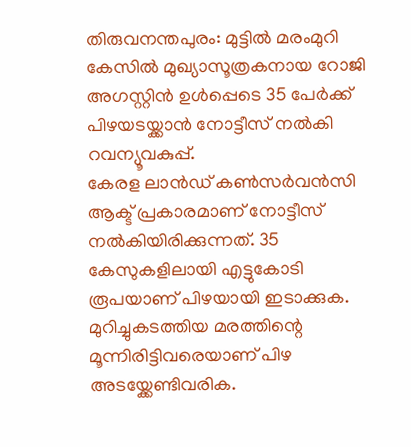തിരുവനന്തപുരം: മുട്ടിൽ മരംമുറി കേസിൽ മുഖ്യാസൂത്രകനായ റോജി അഗസ്റ്റിൻ ഉൾപ്പെടെ 35 പേർക്ക് പിഴയടയ്ക്കാൻ നോട്ടീസ് നൽകി റവന്യൂവകുപ്പ്.
കേരള ലാൻഡ് കൺസർവൻസി ആക്ട് പ്രകാരമാണ് നോട്ടീസ് നൽകിയിരിക്കുന്നത്. 35 കേസുകളിലായി എട്ടുകോടി രൂപയാണ് പിഴയായി ഇടാക്കുക.
മുറിച്ചുകടത്തിയ മരത്തിന്റെ മൂന്നിരിട്ടിവരെയാണ് പിഴ അടയ്ക്കേണ്ടിവരിക.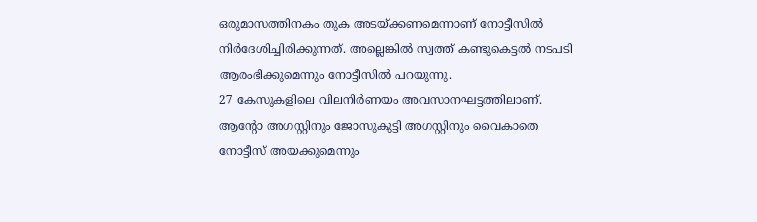ഒരുമാസത്തിനകം തുക അടയ്ക്കണമെന്നാണ് നോട്ടീസിൽ നിർദേശിച്ചിരിക്കുന്നത്. അല്ലെങ്കിൽ സ്വത്ത് കണ്ടുകെട്ടൽ നടപടി ആരംഭിക്കുമെന്നും നോട്ടീസിൽ പറയുന്നു.
27 കേസുകളിലെ വിലനിർണയം അവസാനഘട്ടത്തിലാണ്. ആന്റോ അഗസ്റ്റിനും ജോസുകുട്ടി അഗസ്റ്റിനും വൈകാതെ നോട്ടീസ് അയക്കുമെന്നും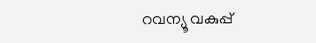റവന്യൂ വകുപ്പ്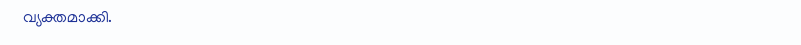വ്യക്തമാക്കി.